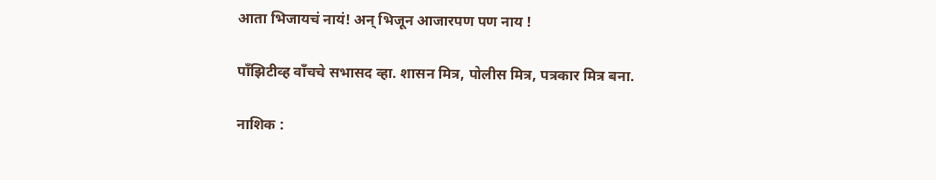आता भिजायचं नायं! अन् भिजून आजारपण पण नाय !

पाँझिटीव्ह वाँचचे सभासद व्हा. शासन मित्र, पोलीस मित्र, पत्रकार मित्र बना.

नाशिक :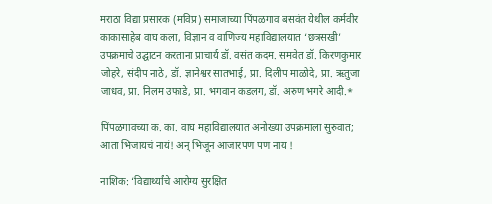मराठा विद्या प्रसारक (मविप्र) समाजाच्या पिंपळगाव बसवंत येथील कर्मवीर काकासाहेब वाघ कला, विज्ञान व वाणिज्य महाविद्यालयात ‘छत्रसखी’ उपक्रमाचे उद्घाटन करताना प्राचार्य डॉ. वसंत कदम. समवेत डॉ. किरणकुमार जोहरे, संदीप नाठे, डॉ. ज्ञानेश्वर सातभाई, प्रा. दिलीप माळोदे, प्रा. ऋतुजा जाधव, प्रा. निलम उफाडे, प्रा. भगवान कडलग, डॉ. अरुण भगरे आदी.*

पिंपळगावच्या क. का. वाघ महाविद्यालयात अनोख्या उपक्रमाला सुरुवात; आता भिजायचं नायं! अन् भिजून आजारपण पण नाय !

नाशिक: ‘विद्यार्थ्यांचे आरोग्य सुरक्षित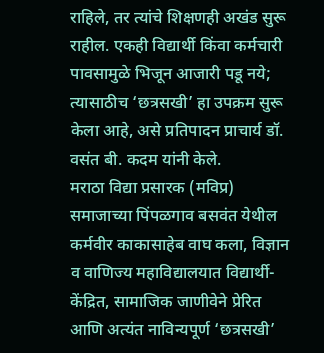राहिले, तर त्यांचे शिक्षणही अखंड सुरू राहील. एकही विद्यार्थी किंवा कर्मचारी पावसामुळे भिजून आजारी पडू नये; त्यासाठीच ‘छत्रसखी’ हा उपक्रम सुरू केला आहे, असे प्रतिपादन प्राचार्य डॉ. वसंत बी. कदम यांनी केले.
मराठा विद्या प्रसारक (मविप्र) समाजाच्या पिंपळगाव बसवंत येथील कर्मवीर काकासाहेब वाघ कला, विज्ञान व वाणिज्य महाविद्यालयात विद्यार्थी-केंद्रित, सामाजिक जाणीवेने प्रेरित आणि अत्यंत नाविन्यपूर्ण ‘छत्रसखी’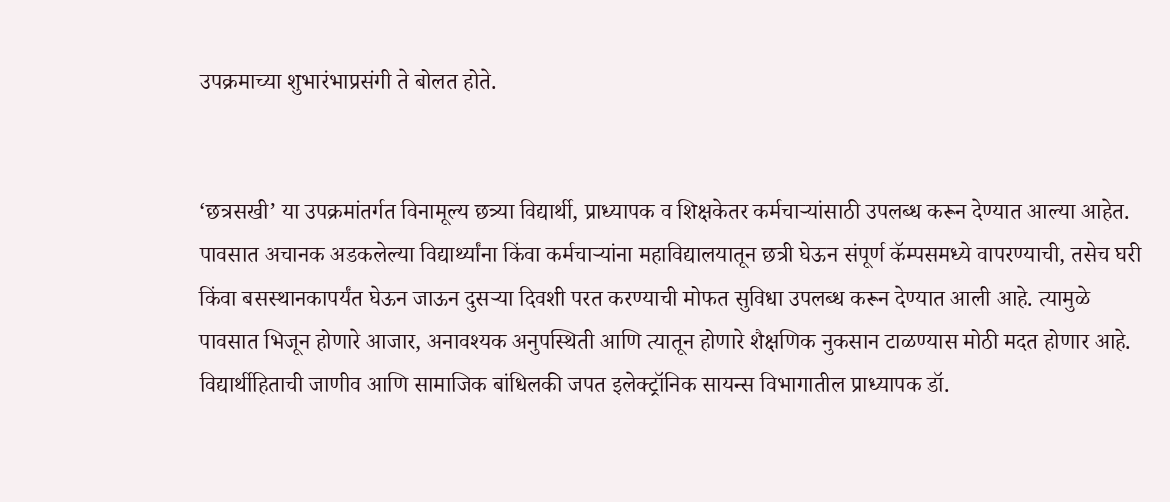उपक्रमाच्या शुभारंभाप्रसंगी ते बोलत होते.


‘छत्रसखी’ या उपक्रमांतर्गत विनामूल्य छत्र्या विद्यार्थी, प्राध्यापक व शिक्षकेतर कर्मचाऱ्यांसाठी उपलब्ध करून देण्यात आल्या आहेत. पावसात अचानक अडकलेल्या विद्यार्थ्यांना किंवा कर्मचाऱ्यांना महाविद्यालयातून छत्री घेऊन संपूर्ण कॅम्पसमध्ये वापरण्याची, तसेच घरी किंवा बसस्थानकापर्यंत घेऊन जाऊन दुसऱ्या दिवशी परत करण्याची मोफत सुविधा उपलब्ध करून देण्यात आली आहे. त्यामुळे पावसात भिजून होणारे आजार, अनावश्यक अनुपस्थिती आणि त्यातून होणारे शैक्षणिक नुकसान टाळण्यास मोठी मदत होणार आहे.
विद्यार्थीहिताची जाणीव आणि सामाजिक बांधिलकी जपत इलेक्‍ट्रॉनिक सायन्स विभागातील प्राध्यापक डॉ.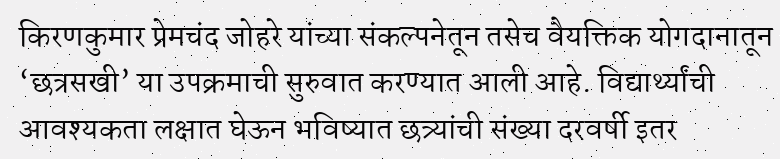किरणकुमार प्रेमचंद जोहरे यांच्या संकल्पनेतून तसेच वैयक्तिक योगदानातून ‘छत्रसखी’ या उपक्रमाची सुरुवात करण्यात आली आहे. विद्यार्थ्यांची आवश्यकता लक्षात घेऊन भविष्यात छत्र्यांची संख्या दरवर्षी इतर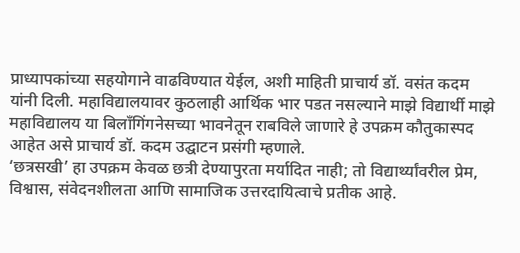प्राध्यापकांच्या सहयोगाने वाढविण्यात येईल, अशी माहिती प्राचार्य डॉ. वसंत कदम यांनी दिली. महाविद्यालयावर कुठलाही आर्थिक भार पडत नसल्याने माझे विद्यार्थी माझे महाविद्यालय या बिलॉंगिंगनेसच्या भावनेतून राबविले जाणारे हे उपक्रम कौतुकास्पद आहेत असे प्राचार्य डॉ. कदम उद्घाटन प्रसंगी म्हणाले.
‘छत्रसखी’ हा उपक्रम केवळ छत्री देण्यापुरता मर्यादित नाही; तो विद्यार्थ्यांवरील प्रेम, विश्वास, संवेदनशीलता आणि सामाजिक उत्तरदायित्वाचे प्रतीक आहे.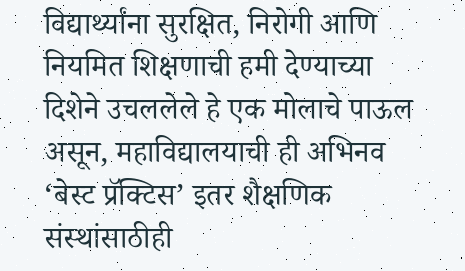विद्यार्थ्यांना सुरक्षित, निरोगी आणि नियमित शिक्षणाची हमी देण्याच्या दिशेने उचललेले हे एक मोलाचे पाऊल असून, महाविद्यालयाची ही अभिनव ‘बेस्ट प्रॅक्टिस’ इतर शैक्षणिक संस्थांसाठीही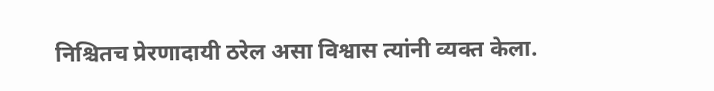निश्चितच प्रेरणादायी ठरेल असा विश्वास त्यांनी व्यक्त केला.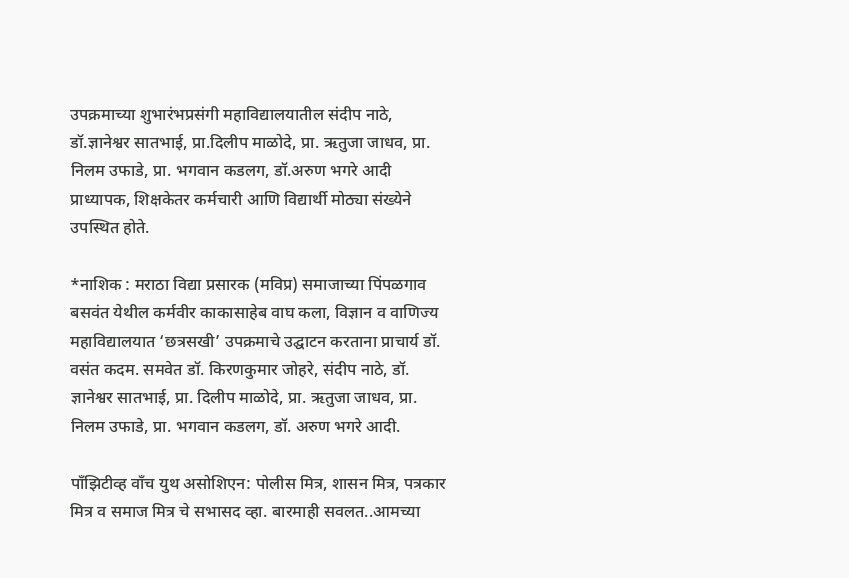उपक्रमाच्या शुभारंभप्रसंगी महाविद्यालयातील संदीप नाठे, डॉ.ज्ञानेश्वर सातभाई, प्रा.दिलीप माळोदे, प्रा. ऋतुजा जाधव, प्रा. निलम उफाडे, प्रा. भगवान कडलग, डॉ.अरुण भगरे आदी प्राध्यापक, शिक्षकेतर कर्मचारी आणि विद्यार्थी मोठ्या संख्येने उपस्थित होते.

*नाशिक : मराठा विद्या प्रसारक (मविप्र) समाजाच्या पिंपळगाव बसवंत येथील कर्मवीर काकासाहेब वाघ कला, विज्ञान व वाणिज्य महाविद्यालयात ‘छत्रसखी’ उपक्रमाचे उद्घाटन करताना प्राचार्य डॉ. वसंत कदम. समवेत डॉ. किरणकुमार जोहरे, संदीप नाठे, डॉ. ज्ञानेश्वर सातभाई, प्रा. दिलीप माळोदे, प्रा. ऋतुजा जाधव, प्रा. निलम उफाडे, प्रा. भगवान कडलग, डॉ. अरुण भगरे आदी.

पाँझिटीव्ह वाँच युथ असोशिएन: पोलीस मित्र, शासन मित्र, पत्रकार मित्र व समाज मित्र चे सभासद व्हा. बारमाही सवलत..आमच्या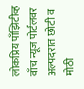लोकप्रिय पाँझिटीव्ह वाँच न्यूज पोर्टलवर अल्पदरात छोटी व मोठी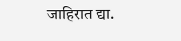जाहिरात द्या.